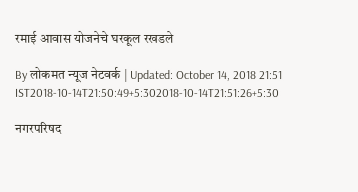रमाई आवास योजनेचे घरकूल रखडले

By लोकमत न्यूज नेटवर्क | Updated: October 14, 2018 21:51 IST2018-10-14T21:50:49+5:302018-10-14T21:51:26+5:30

नगरपरिषद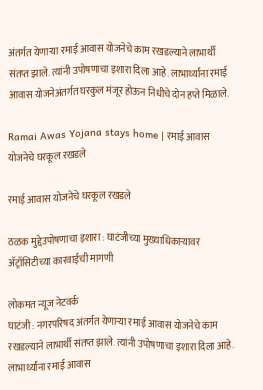अंतर्गत येणाऱ्या रमाई आवास योजनेचे काम रखडल्याने लाभार्थी संतप्त झाले. त्यांनी उपोषणाचा इशारा दिला आहे. लाभार्थ्यांना रमाई आवास योजनेअंतर्गत घरकुल मंजूर होऊन निधीचे दोन हप्ते मिळाले.

Ramai Awas Yojana stays home | रमाई आवास योजनेचे घरकूल रखडले

रमाई आवास योजनेचे घरकूल रखडले

ठळक मुद्देउपोषणाचा इशारा : घाटंजीच्या मुख्याधिकाऱ्यावर अ‍ॅट्रॉसिटीच्या कारवाईची मागणी

लोकमत न्यूज नेटवर्क
घाटंजी : नगरपरिषद अंतर्गत येणाऱ्या रमाई आवास योजनेचे काम रखडल्याने लाभार्थी संतप्त झाले. त्यांनी उपोषणाचा इशारा दिला आहे.
लाभार्थ्यांना रमाई आवास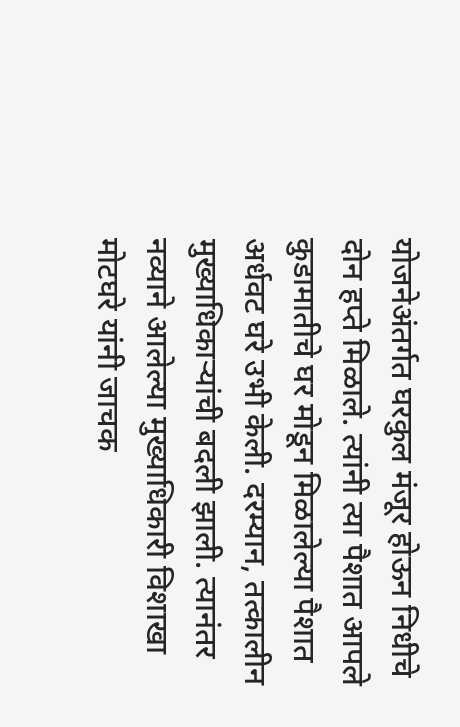योजनेअंतर्गत घरकुल मंजूर होऊन निधीचे दोन हप्ते मिळाले. त्यांनी त्या पैशात आपले कुडामातीचे घर मोडून मिळालेल्या पैशात अर्धवट घरे उभी केली. दरम्यान, तत्कालीन मुख्याधिकाऱ्यांची बदली झाली. त्यानंतर नव्याने आलेल्या मुख्याधिकारी विशाखा मोटघरे यांनी जाचक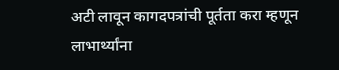अटी लावून कागदपत्रांची पूर्तता करा म्हणून लाभार्थ्यांना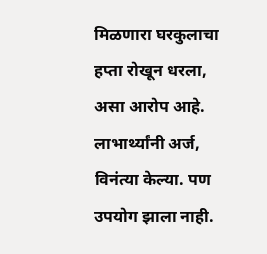मिळणारा घरकुलाचा हप्ता रोखून धरला, असा आरोप आहे.
लाभार्थ्यांनी अर्ज, विनंत्या केल्या. पण उपयोग झाला नाही.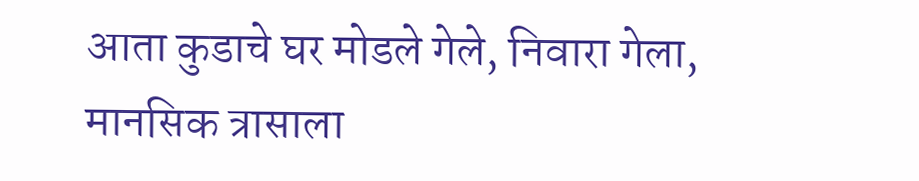आता कुडाचे घर मोडले गेले, निवारा गेला, मानसिक त्रासाला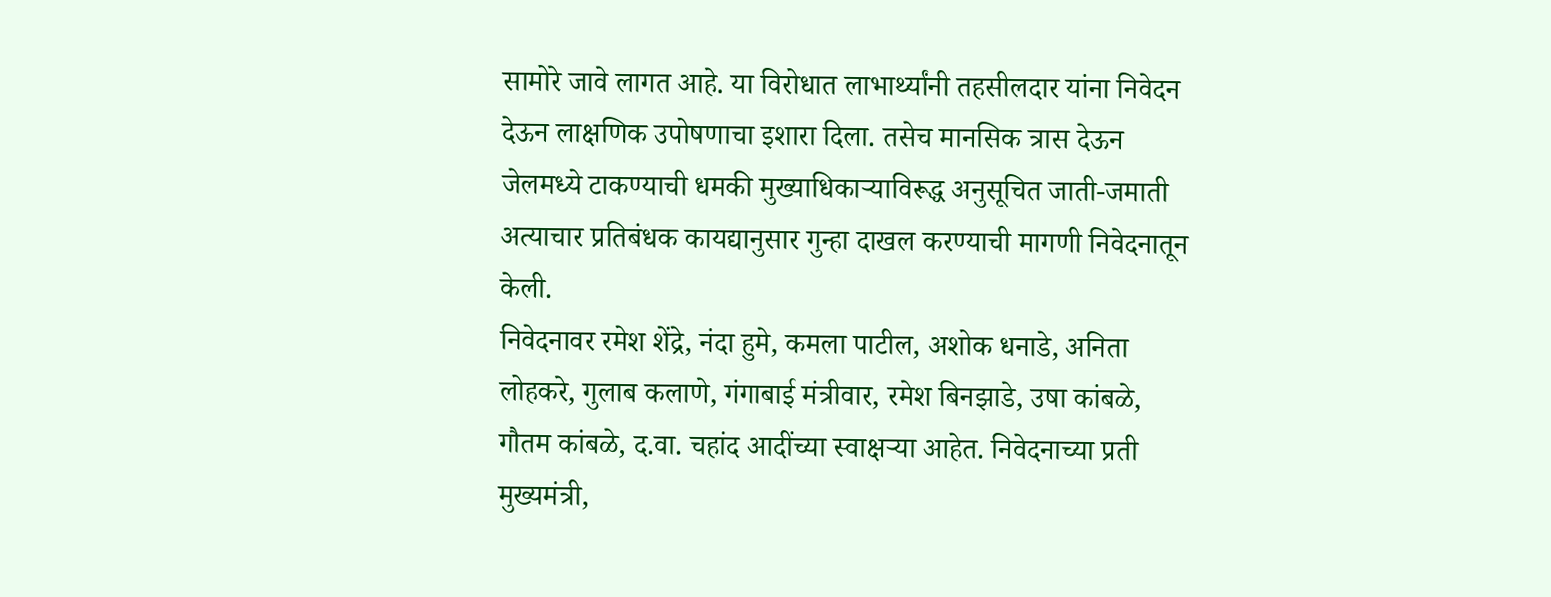सामोरे जावे लागत आहे. या विरोधात लाभार्थ्यांनी तहसीलदार यांना निवेदन देऊन लाक्षणिक उपोषणाचा इशारा दिला. तसेच मानसिक त्रास देऊन जेलमध्ये टाकण्याची धमकी मुख्याधिकाऱ्याविरूद्ध अनुसूचित जाती-जमाती अत्याचार प्रतिबंधक कायद्यानुसार गुन्हा दाखल करण्याची मागणी निवेदनातून केली.
निवेदनावर रमेश शेंद्रे, नंदा हुमे, कमला पाटील, अशोक धनाडे, अनिता लोहकरे, गुलाब कलाणे, गंगाबाई मंत्रीवार, रमेश बिनझाडे, उषा कांबळे, गौतम कांबळे, द.वा. चहांद आदींच्या स्वाक्षऱ्या आहेत. निवेदनाच्या प्रती मुख्यमंत्री,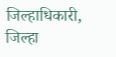जिल्हाधिकारी, जिल्हा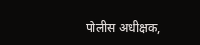पोलीस अधीक्षक,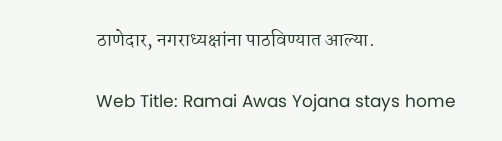ठाणेदार, नगराध्यक्षांना पाठविण्यात आल्या.

Web Title: Ramai Awas Yojana stays home